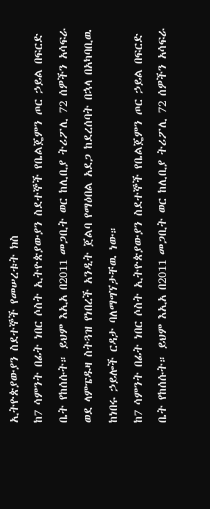ኢትዮጵያውያን ስደተኞች የመሠረቱት ክስ
ከ7 ሳምንት በፊት ነበር ሶስት ኢትዮጵያውያን ስደተኞች የቤልጄምን ጦር ኃይል በፍርድ ቤት የከሰሱት። ይህም እኢአ በ2011 መጋቢት ወር ከሊቢያ ትሪፖሊ 72 ሰዎችን አሳፍራ ወደ ላምፔዱዛ ስትጓዝ የነበረች አንዲት ጀልባ የማዕበል አደጋ ከደረሰባት በኋላ በአካባቢዉ ከነበሩ ኃይሎች ርዳታ ባለማግኘታቸዉ ነው።
ከ7 ሳምንት በፊት ነበር ሶስት ኢትዮጵያውያን ስደተኞች የቤልጄምን ጦር ኃይል በፍርድ ቤት የከሰሱት። ይህም እኢአ በ2011 መጋቢት ወር ከሊቢያ ትሪፖሊ 72 ሰዎችን አሳፍራ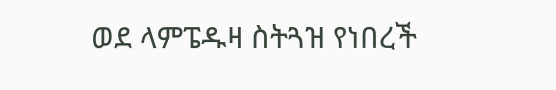ወደ ላምፔዱዛ ስትጓዝ የነበረች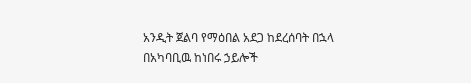አንዲት ጀልባ የማዕበል አደጋ ከደረሰባት በኋላ በአካባቢዉ ከነበሩ ኃይሎች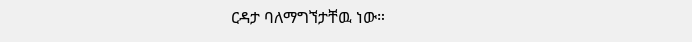ርዳታ ባለማግኘታቸዉ ነው።